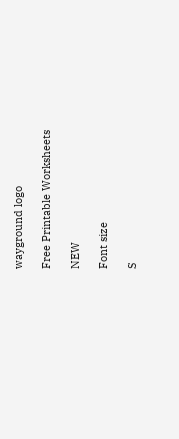wayground logo

Free Printable Worksheets

NEW

Font size

S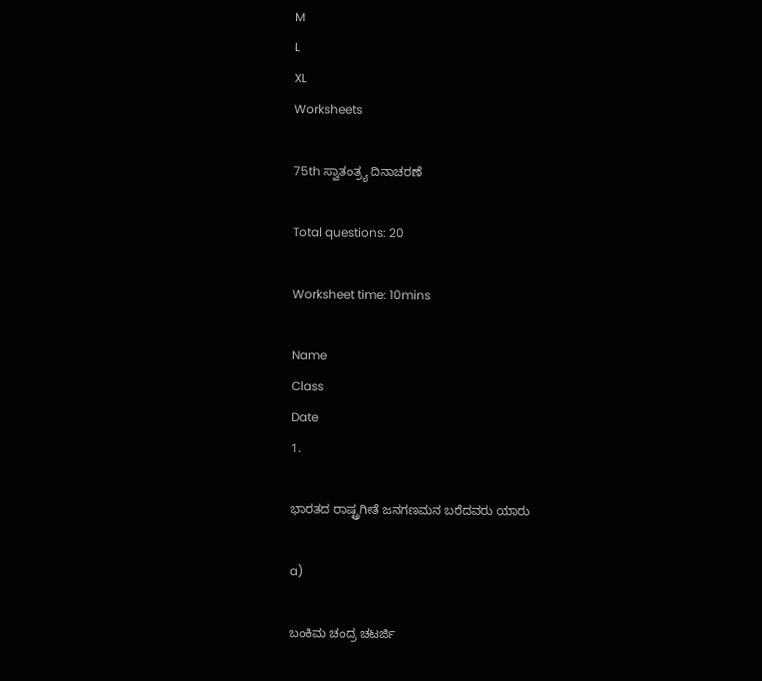M
L
XL
Worksheets

75th ಸ್ವಾತಂತ್ರ್ಯ ದಿನಾಚರಣೆ

Total questions: 20

Worksheet time: 10mins

Name
Class
Date
1.

ಭಾರತದ ರಾಷ್ಟ್ರಗೀತೆ ಜನಗಣಮನ ಬರೆದವರು ಯಾರು

a)

ಬಂಕಿಮ ಚಂದ್ರ ಚಟರ್ಜಿ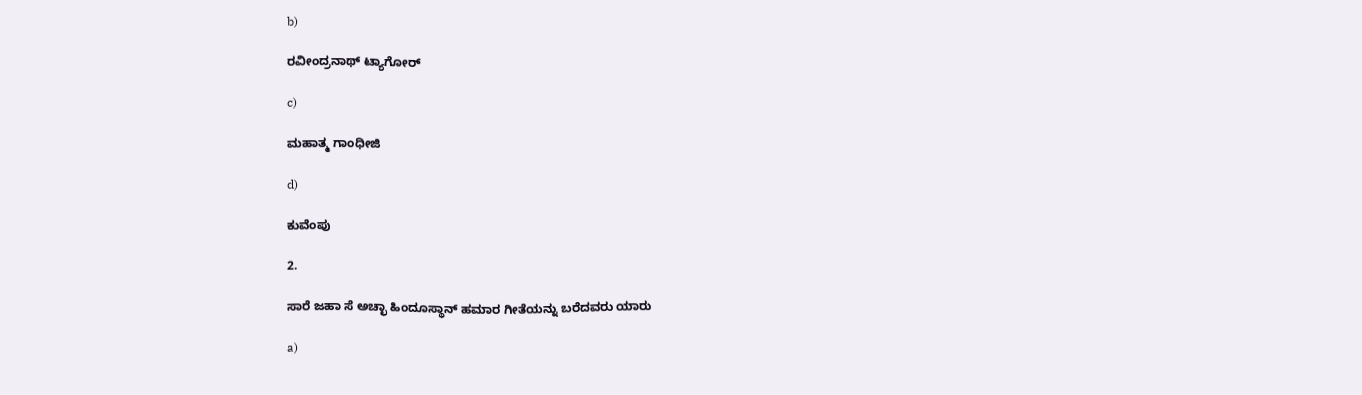b)

ರವೀಂದ್ರನಾಥ್ ಟ್ಯಾಗೋರ್

c)

ಮಹಾತ್ಮ ಗಾಂಧೀಜಿ

d)

ಕುವೆಂಪು

2.

ಸಾರೆ ಜಹಾ ಸೆ ಅಚ್ಛಾ ಹಿಂದೂಸ್ಥಾನ್ ಹಮಾರ ಗೀತೆಯನ್ನು ಬರೆದವರು ಯಾರು

a)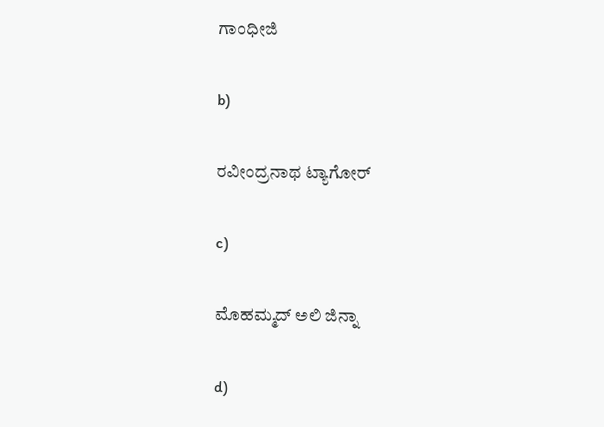ಗಾಂಧೀಜಿ

b)

ರವೀಂದ್ರನಾಥ ಟ್ಯಾಗೋರ್

c)

ಮೊಹಮ್ಮದ್ ಅಲಿ ಜಿನ್ನಾ

d)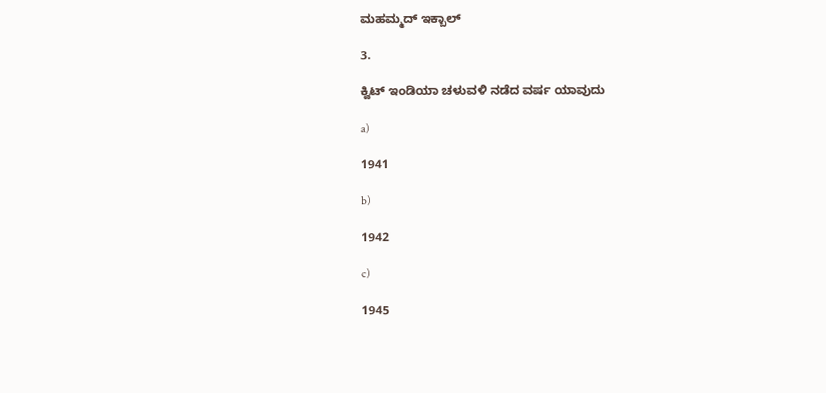ಮಹಮ್ಮದ್ ಇಕ್ಬಾಲ್

3.

ಕ್ವಿಟ್ ಇಂಡಿಯಾ ಚಳುವಳಿ ನಡೆದ ವರ್ಷ ಯಾವುದು

a)

1941

b)

1942

c)

1945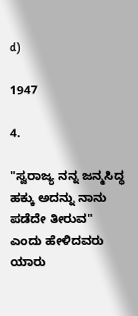d)

1947

4.

"ಸ್ವರಾಜ್ಯ ನನ್ನ ಜನ್ಮಸಿದ್ಧ ಹಕ್ಕು ಅದನ್ನು ನಾನು ಪಡೆದೇ ತೀರುವ" ಎಂದು ಹೇಳಿದವರು ಯಾರು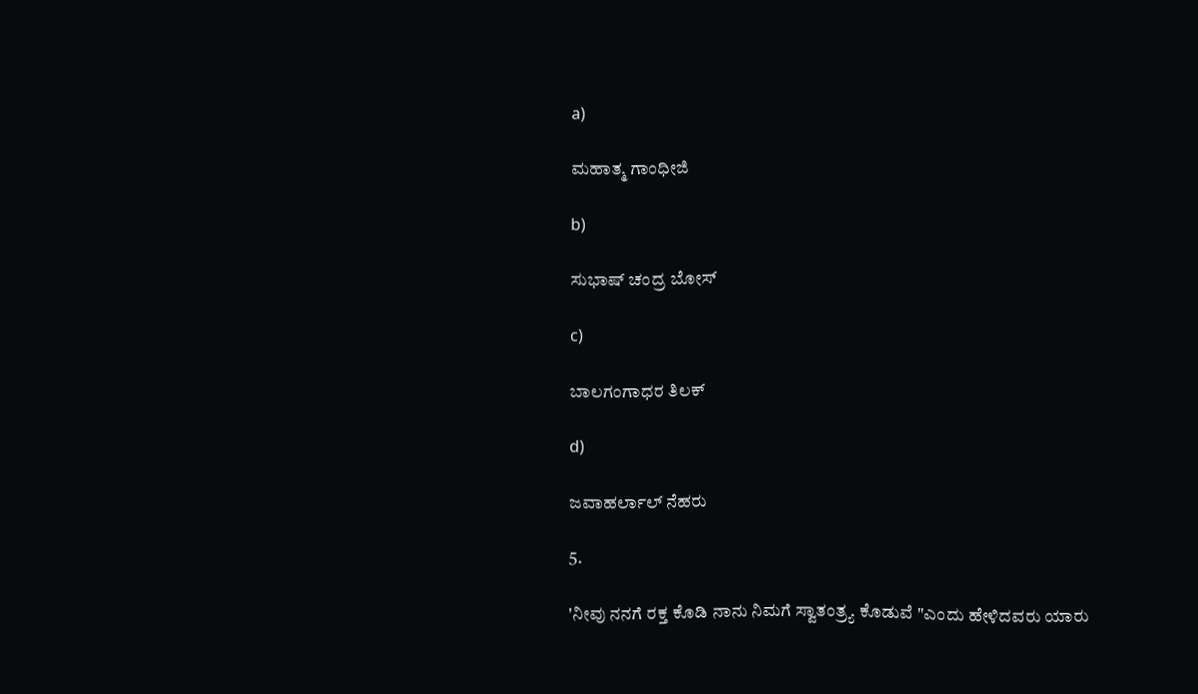a)

ಮಹಾತ್ಮ ಗಾಂಧೀಜಿ

b)

ಸುಭಾಷ್ ಚಂದ್ರ ಬೋಸ್

c)

ಬಾಲಗಂಗಾಧರ ತಿಲಕ್

d)

ಜವಾಹರ್ಲಾಲ್ ನೆಹರು

5.

'ನೀವು ನನಗೆ ರಕ್ತ ಕೊಡಿ ನಾನು ನಿಮಗೆ ಸ್ವಾತಂತ್ರ್ಯ ಕೊಡುವೆ "ಎಂದು ಹೇಳಿದವರು ಯಾರು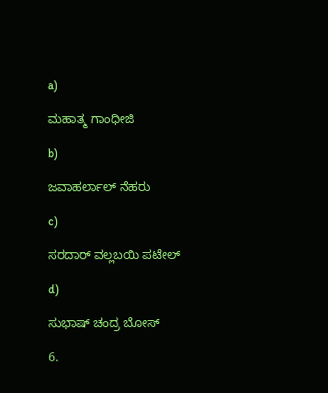a)

ಮಹಾತ್ಮ ಗಾಂಧೀಜಿ

b)

ಜವಾಹರ್ಲಾಲ್ ನೆಹರು

c)

ಸರದಾರ್ ವಲ್ಲಬಯಿ ಪಟೇಲ್

d)

ಸುಭಾಷ್ ಚಂದ್ರ ಬೋಸ್

6.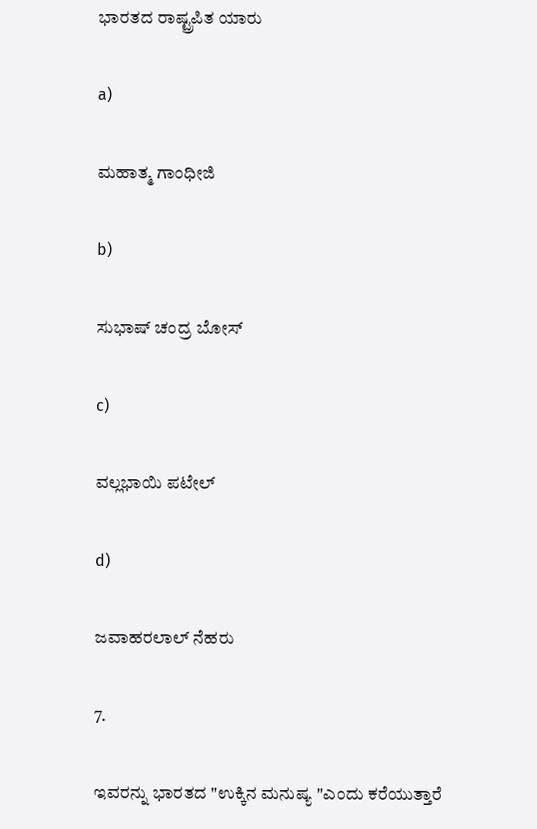ಭಾರತದ ರಾಷ್ಟ್ರಪಿತ ಯಾರು

a)

ಮಹಾತ್ಮ ಗಾಂಧೀಜಿ

b)

ಸುಭಾಷ್ ಚಂದ್ರ ಬೋಸ್

c)

ವಲ್ಲಭಾಯಿ ಪಟೇಲ್

d)

ಜವಾಹರಲಾಲ್ ನೆಹರು

7.

ಇವರನ್ನು ಭಾರತದ "ಉಕ್ಕಿನ ಮನುಷ್ಯ "ಎಂದು ಕರೆಯುತ್ತಾರೆ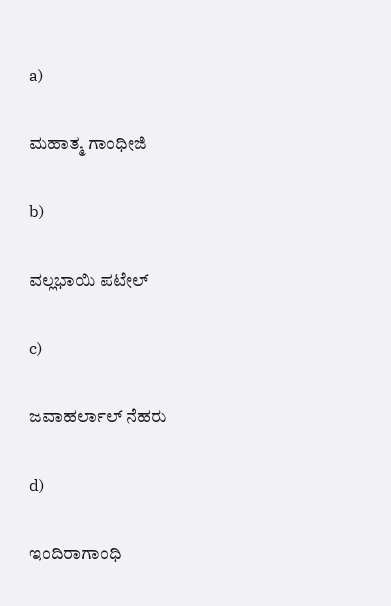a)

ಮಹಾತ್ಮ ಗಾಂಧೀಜಿ

b)

ವಲ್ಲಭಾಯಿ ಪಟೇಲ್

c)

ಜವಾಹರ್ಲಾಲ್ ನೆಹರು

d)

ಇಂದಿರಾಗಾಂಧಿ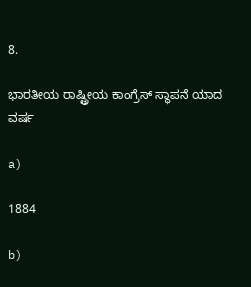8.

ಭಾರತೀಯ ರಾಷ್ಟ್ರೀಯ ಕಾಂಗ್ರೆಸ್ ಸ್ಥಾಪನೆ ಯಾದ ವರ್ಷ

a)

1884

b)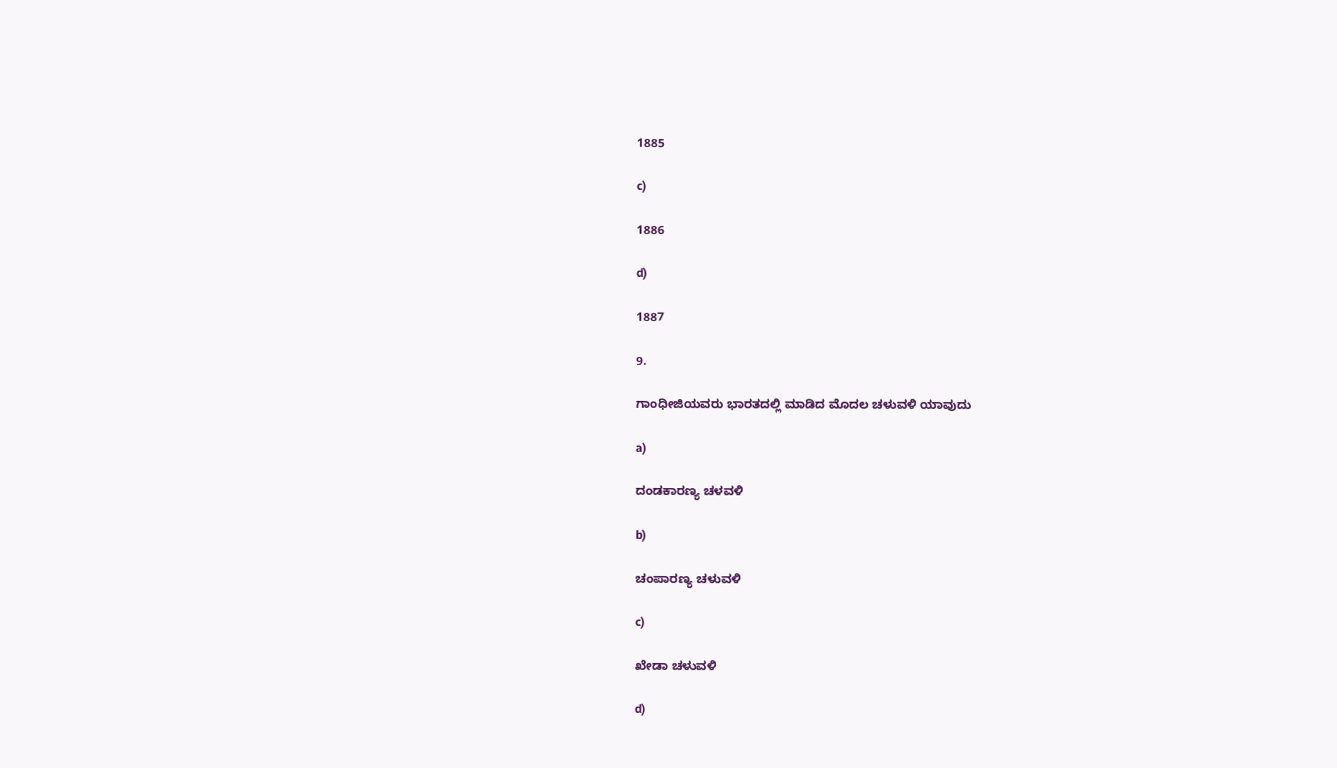1885

c)

1886

d)

1887

9.

ಗಾಂಧೀಜಿಯವರು ಭಾರತದಲ್ಲಿ ಮಾಡಿದ ಮೊದಲ ಚಳುವಳಿ ಯಾವುದು

a)

ದಂಡಕಾರಣ್ಯ ಚಳವಳಿ

b)

ಚಂಪಾರಣ್ಯ ಚಳುವಳಿ

c)

ಖೇಡಾ ಚಳುವಳಿ

d)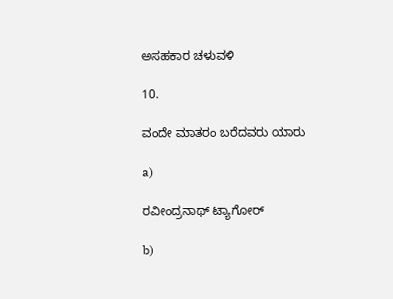ಅಸಹಕಾರ ಚಳುವಳಿ

10.

ವಂದೇ ಮಾತರಂ ಬರೆದವರು ಯಾರು

a)

ರವೀಂದ್ರನಾಥ್ ಟ್ಯಾಗೋರ್

b)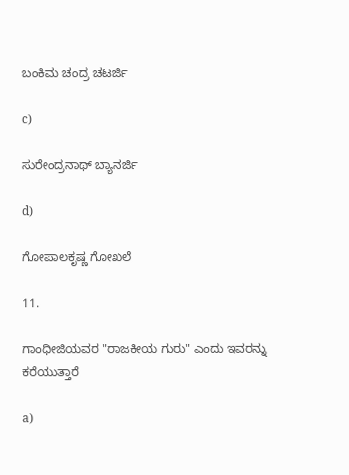ಬಂಕಿಮ ಚಂದ್ರ ಚಟರ್ಜಿ

c)

ಸುರೇಂದ್ರನಾಥ್ ಬ್ಯಾನರ್ಜಿ

d)

ಗೋಪಾಲಕೃಷ್ಣ ಗೋಖಲೆ

11.

ಗಾಂಧೀಜಿಯವರ "ರಾಜಕೀಯ ಗುರು" ಎಂದು ಇವರನ್ನು ಕರೆಯುತ್ತಾರೆ

a)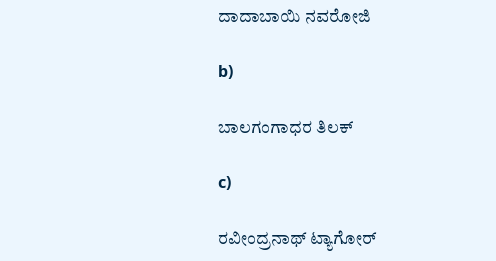ದಾದಾಬಾಯಿ ನವರೋಜಿ

b)

ಬಾಲಗಂಗಾಧರ ತಿಲಕ್

c)

ರವೀಂದ್ರನಾಥ್ ಟ್ಯಾಗೋರ್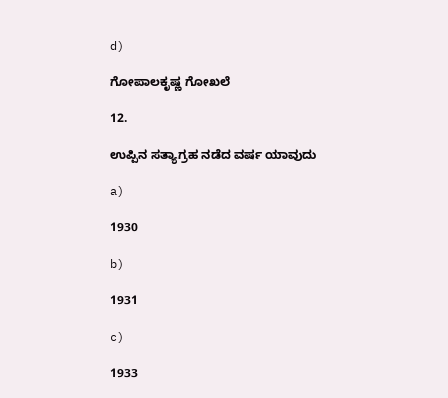d)

ಗೋಪಾಲಕೃಷ್ಣ ಗೋಖಲೆ

12.

ಉಪ್ಪಿನ ಸತ್ಯಾಗ್ರಹ ನಡೆದ ವರ್ಷ ಯಾವುದು

a)

1930

b)

1931

c)

1933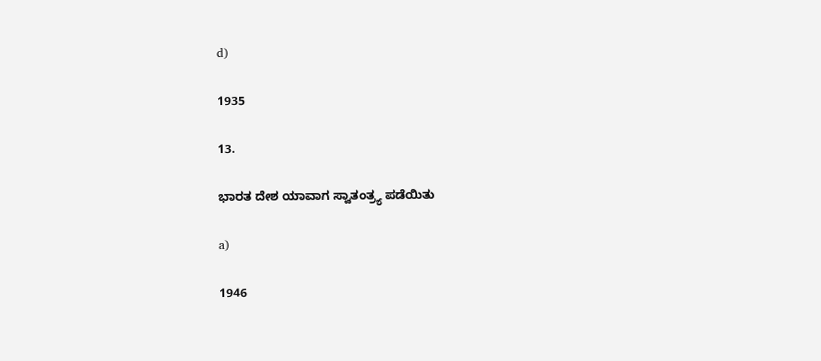d)

1935

13.

ಭಾರತ ದೇಶ ಯಾವಾಗ ಸ್ವಾತಂತ್ರ್ಯ ಪಡೆಯಿತು

a)

1946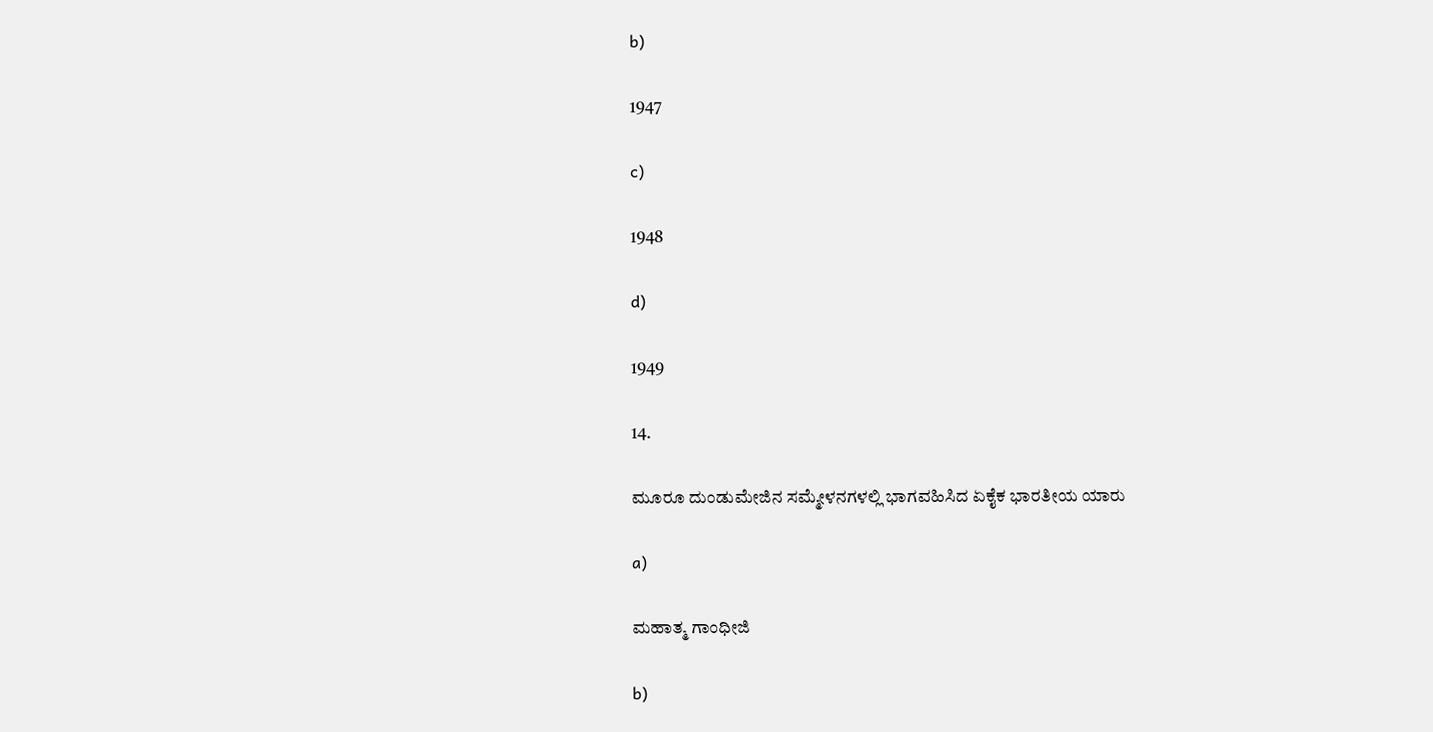b)

1947

c)

1948

d)

1949

14.

ಮೂರೂ ದುಂಡುಮೇಜಿನ ಸಮ್ಮೇಳನಗಳಲ್ಲಿ ಭಾಗವಹಿಸಿದ ಏಕೈಕ ಭಾರತೀಯ ಯಾರು

a)

ಮಹಾತ್ಮ ಗಾಂಧೀಜಿ

b)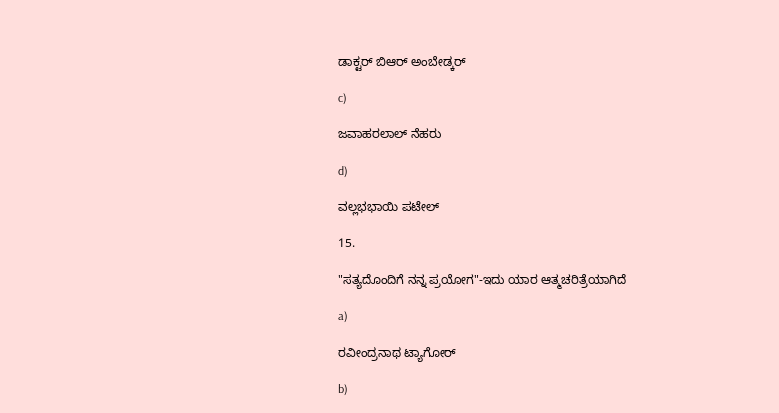ಡಾಕ್ಟರ್ ಬಿಆರ್ ಅಂಬೇಡ್ಕರ್

c)

ಜವಾಹರಲಾಲ್ ನೆಹರು

d)

ವಲ್ಲಭಭಾಯಿ ಪಟೇಲ್

15.

"ಸತ್ಯದೊಂದಿಗೆ ನನ್ನ ಪ್ರಯೋಗ"-ಇದು ಯಾರ ಆತ್ಮಚರಿತ್ರೆಯಾಗಿದೆ

a)

ರವೀಂದ್ರನಾಥ ಟ್ಯಾಗೋರ್

b)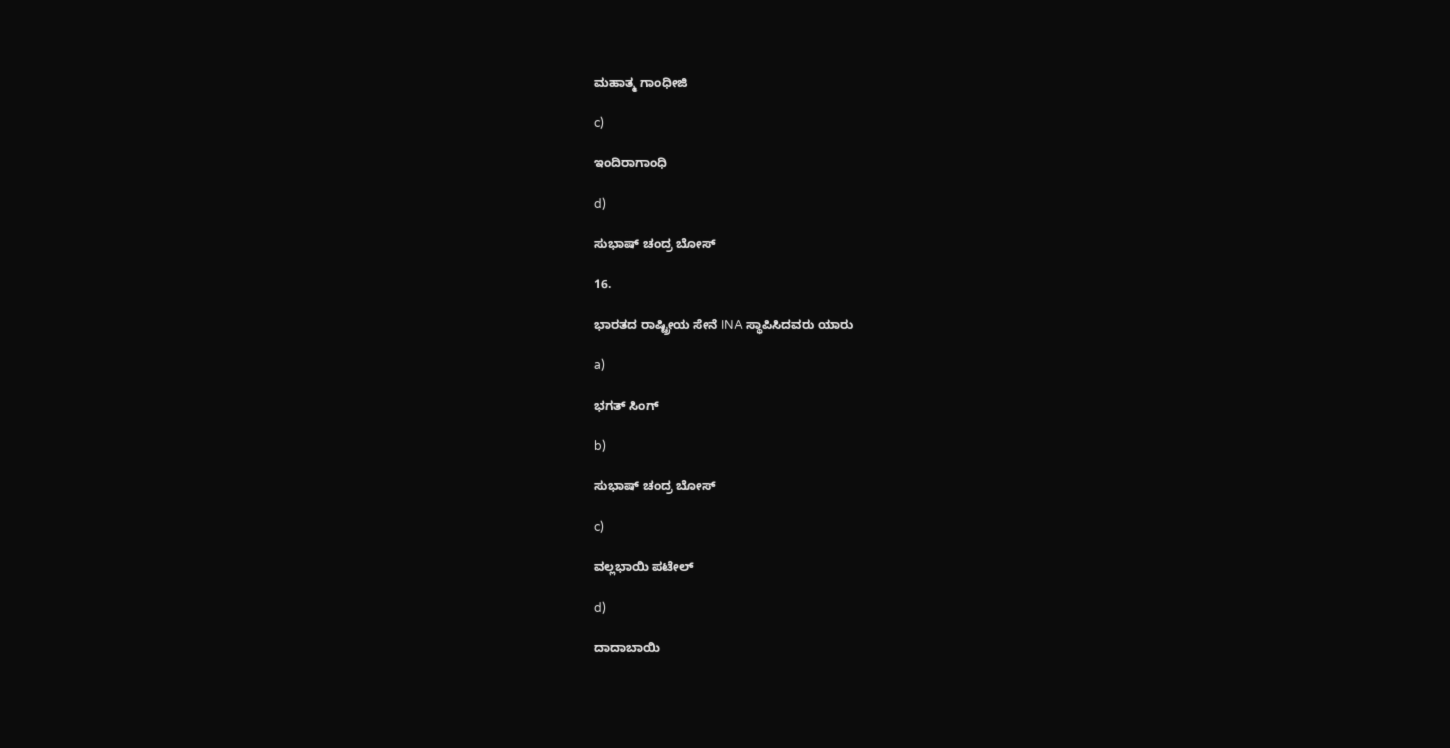ಮಹಾತ್ಮ ಗಾಂಧೀಜಿ

c)

ಇಂದಿರಾಗಾಂಧಿ

d)

ಸುಭಾಷ್ ಚಂದ್ರ ಬೋಸ್

16.

ಭಾರತದ ರಾಷ್ಟ್ರೀಯ ಸೇನೆ INA ಸ್ಥಾಪಿಸಿದವರು ಯಾರು

a)

ಭಗತ್ ಸಿಂಗ್

b)

ಸುಭಾಷ್ ಚಂದ್ರ ಬೋಸ್

c)

ವಲ್ಲಭಾಯಿ ಪಟೇಲ್

d)

ದಾದಾಬಾಯಿ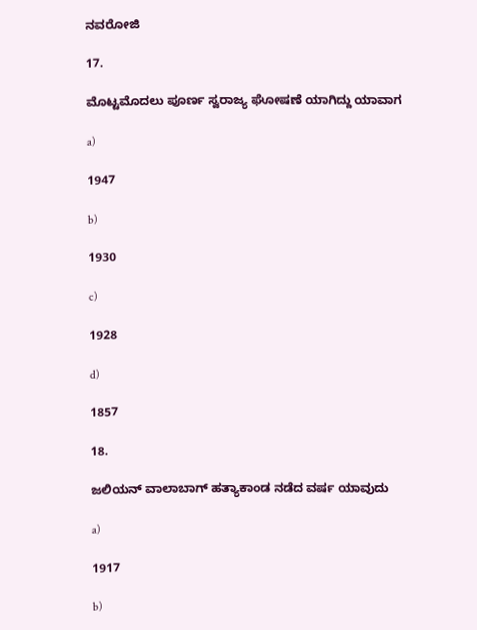ನವರೋಜಿ

17.

ಮೊಟ್ಟಮೊದಲು ಪೂರ್ಣ ಸ್ವರಾಜ್ಯ ಘೋಷಣೆ ಯಾಗಿದ್ದು ಯಾವಾಗ

a)

1947

b)

1930

c)

1928

d)

1857

18.

ಜಲಿಯನ್ ವಾಲಾಬಾಗ್ ಹತ್ಯಾಕಾಂಡ ನಡೆದ ವರ್ಷ ಯಾವುದು

a)

1917

b)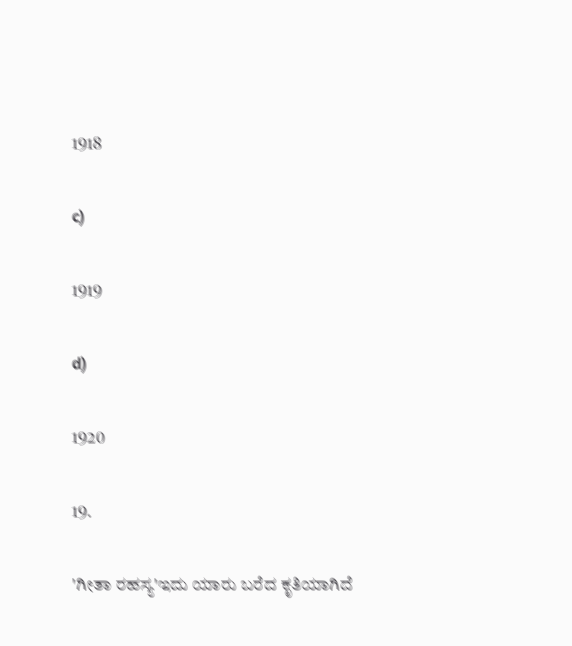1918

c)

1919

d)

1920

19.

'ಗೀತಾ ರಹಸ್ಯ'ಇದು ಯಾರು ಬರೆದ ಕೃತಿಯಾಗಿದೆ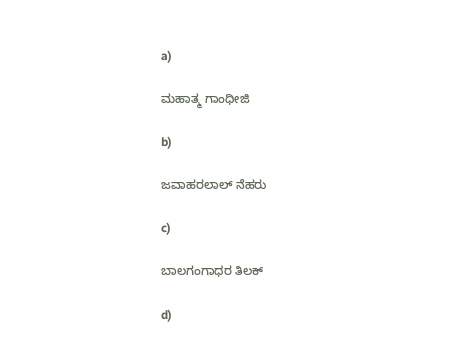a)

ಮಹಾತ್ಮ ಗಾಂಧೀಜಿ

b)

ಜವಾಹರಲಾಲ್ ನೆಹರು

c)

ಬಾಲಗಂಗಾಧರ ತಿಲಕ್

d)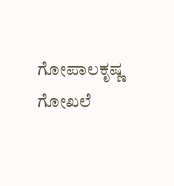ಗೋಪಾಲಕೃಷ್ಣ ಗೋಖಲೆ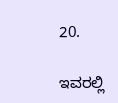20.

ಇವರಲ್ಲಿ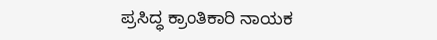ಪ್ರಸಿದ್ಧ ಕ್ರಾಂತಿಕಾರಿ ನಾಯಕ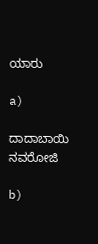ಯಾರು

a)

ದಾದಾಬಾಯಿ ನವರೋಜಿ

b)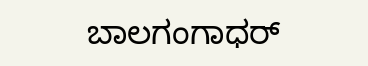ಬಾಲಗಂಗಾಧರ್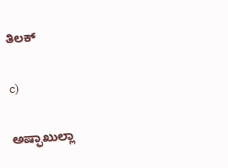ತಿಲಕ್

c)

ಅಷ್ಫಾಖುಲ್ಲಾ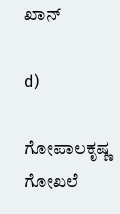ಖಾನ್

d)

ಗೋಪಾಲಕೃಷ್ಣ ಗೋಖಲೆ